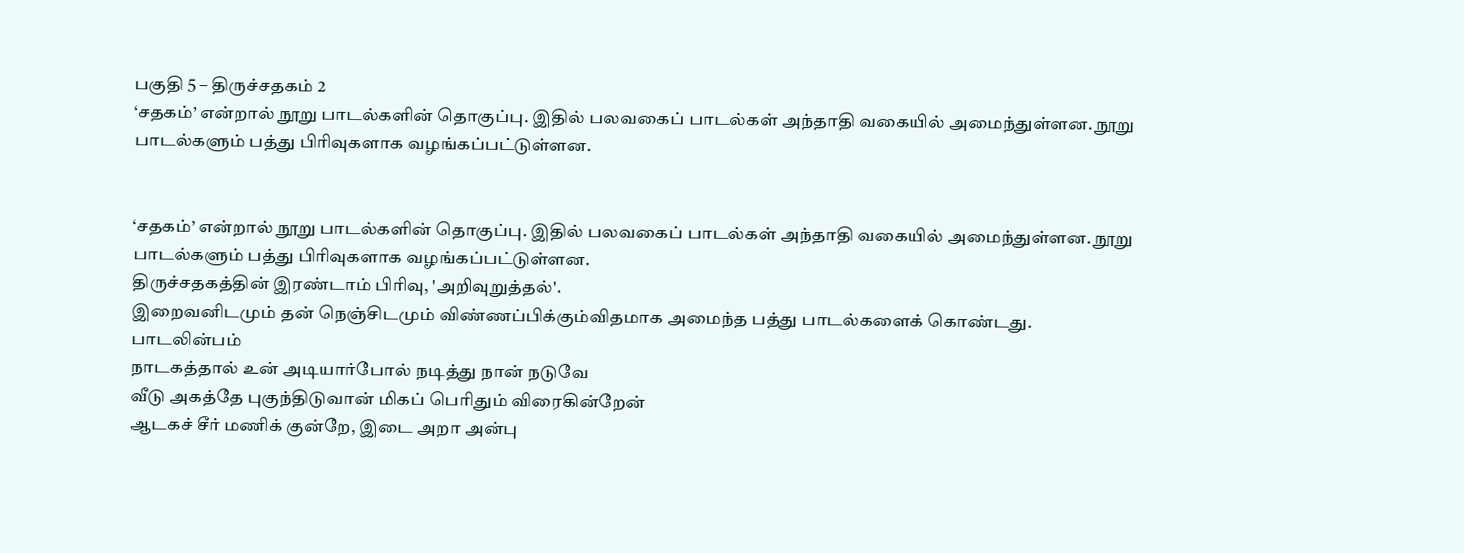பகுதி 5 – திருச்சதகம் 2
‘சதகம்’ என்றால் நூறு பாடல்களின் தொகுப்பு. இதில் பலவகைப் பாடல்கள் அந்தாதி வகையில் அமைந்துள்ளன. நூறு பாடல்களும் பத்து பிரிவுகளாக வழங்கப்பட்டுள்ளன.


‘சதகம்’ என்றால் நூறு பாடல்களின் தொகுப்பு. இதில் பலவகைப் பாடல்கள் அந்தாதி வகையில் அமைந்துள்ளன. நூறு பாடல்களும் பத்து பிரிவுகளாக வழங்கப்பட்டுள்ளன.
திருச்சதகத்தின் இரண்டாம் பிரிவு, 'அறிவுறுத்தல்'.
இறைவனிடமும் தன் நெஞ்சிடமும் விண்ணப்பிக்கும்விதமாக அமைந்த பத்து பாடல்களைக் கொண்டது.
பாடலின்பம்
நாடகத்தால் உன் அடியார்போல் நடித்து நான் நடுவே
வீடு அகத்தே புகுந்திடுவான் மிகப் பெரிதும் விரைகின்றேன்
ஆடகச் சீர் மணிக் குன்றே, இடை அறா அன்பு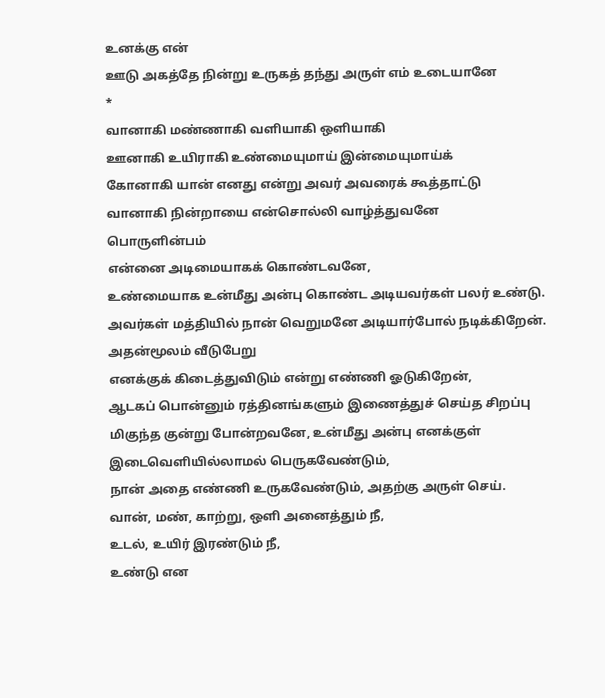உனக்கு என்
ஊடு அகத்தே நின்று உருகத் தந்து அருள் எம் உடையானே
*
வானாகி மண்ணாகி வளியாகி ஒளியாகி
ஊனாகி உயிராகி உண்மையுமாய் இன்மையுமாய்க்
கோனாகி யான் எனது என்று அவர் அவரைக் கூத்தாட்டு
வானாகி நின்றாயை என்சொல்லி வாழ்த்துவனே
பொருளின்பம்
என்னை அடிமையாகக் கொண்டவனே,
உண்மையாக உன்மீது அன்பு கொண்ட அடியவர்கள் பலர் உண்டு. அவர்கள் மத்தியில் நான் வெறுமனே அடியார்போல் நடிக்கிறேன். அதன்மூலம் வீடுபேறு
எனக்குக் கிடைத்துவிடும் என்று எண்ணி ஓடுகிறேன்,
ஆடகப் பொன்னும் ரத்தினங்களும் இணைத்துச் செய்த சிறப்பு மிகுந்த குன்று போன்றவனே, உன்மீது அன்பு எனக்குள் இடைவெளியில்லாமல் பெருகவேண்டும்,
நான் அதை எண்ணி உருகவேண்டும், அதற்கு அருள் செய்.
வான், மண், காற்று, ஒளி அனைத்தும் நீ,
உடல், உயிர் இரண்டும் நீ,
உண்டு என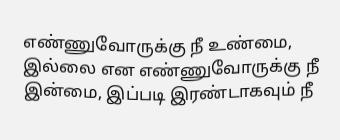எண்ணுவோருக்கு நீ உண்மை, இல்லை என எண்ணுவோருக்கு நீ இன்மை, இப்படி இரண்டாகவும் நீ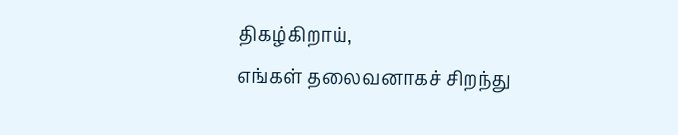திகழ்கிறாய்,
எங்கள் தலைவனாகச் சிறந்து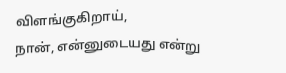விளங்குகிறாய்,
நான், என்னுடையது என்று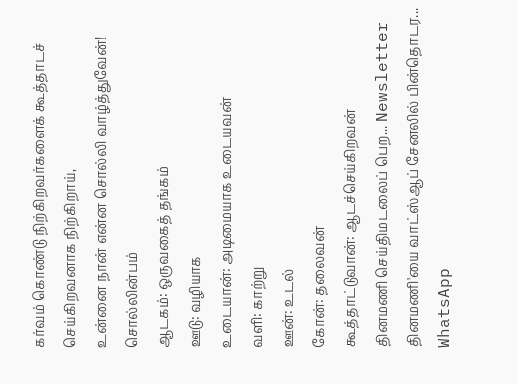கர்வம் கொண்டு நிற்கிறவர்களைக் கூத்தாடச் செய்கிறவனாக நிற்கிறாய்,
உன்னை நான் என்ன சொல்லி வாழ்த்துவேன்!
சொல்லின்பம்
ஆடகம்: ஒருவகைத் தங்கம்
ஊடு: வழியாக
உடையான்: அடிமையாக உடையவன்
வளி: காற்று
ஊன்: உடல்
கோன்: தலைவன்
கூத்தாட்டுவான்: ஆடச்செய்கிறவன்
தினமணி செய்திமடலைப் பெற... Newsletter
தினமணி'யை வாட்ஸ்ஆப் சேனலில் பின்தொடர... WhatsApp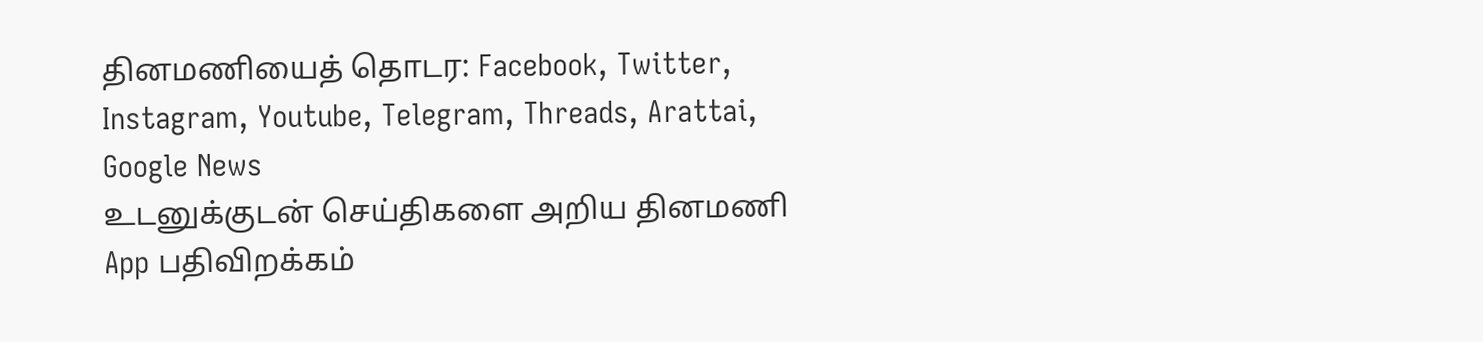தினமணியைத் தொடர: Facebook, Twitter, Instagram, Youtube, Telegram, Threads, Arattai, Google News
உடனுக்குடன் செய்திகளை அறிய தினமணி App பதிவிறக்கம்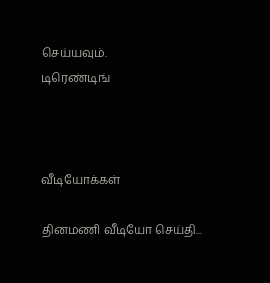செய்யவும்.
டிரெண்டிங்



வீடியோக்கள்

தினமணி வீடியோ செய்தி...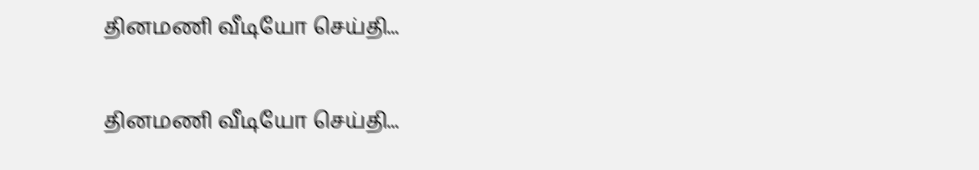தினமணி வீடியோ செய்தி...

தினமணி வீடியோ செய்தி...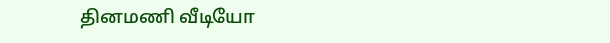தினமணி வீடியோ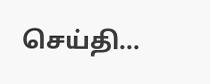செய்தி...